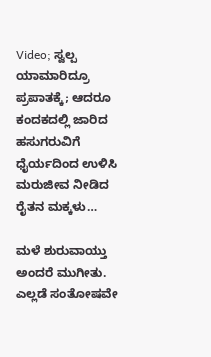Video; ಸ್ವಲ್ಪ ಯಾಮಾರಿದ್ರೂ ಪ್ರಪಾತಕ್ಕೆ; ಆದರೂ ಕಂದಕದಲ್ಲಿ ಜಾರಿದ ಹಸುಗರುವಿಗೆ ಧೈರ್ಯದಿಂದ ಉಳಿಸಿ ಮರುಜೀವ ನೀಡಿದ ರೈತನ ಮಕ್ಕಳು…

ಮಳೆ ಶುರುವಾಯ್ತು ಅಂದರೆ ಮುಗೀತು. ಎಲ್ಲಡೆ ಸಂತೋಷವೇ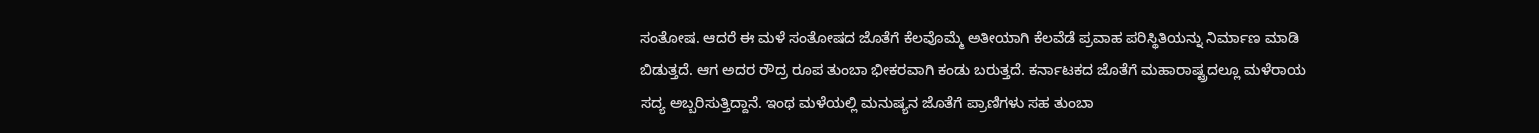ಸಂತೋಷ. ಆದರೆ ಈ ಮಳೆ ಸಂತೋಷದ ಜೊತೆಗೆ ಕೆಲವೊಮ್ಮೆ ಅತೀಯಾಗಿ ಕೆಲವೆಡೆ ಪ್ರವಾಹ ಪರಿಸ್ಥಿತಿಯನ್ನು ನಿರ್ಮಾಣ ಮಾಡಿ ಬಿಡುತ್ತದೆ. ಆಗ ಅದರ ರೌದ್ರ ರೂಪ ತುಂಬಾ ಭೀಕರವಾಗಿ ಕಂಡು ಬರುತ್ತದೆ. ಕರ್ನಾಟಕದ ಜೊತೆಗೆ ಮಹಾರಾಷ್ಟ್ರದಲ್ಲೂ ಮಳೆರಾಯ ಸದ್ಯ ಅಬ್ಬರಿಸುತ್ತಿದ್ದಾನೆ. ಇಂಥ ಮಳೆಯಲ್ಲಿ ಮನುಷ್ಯನ ಜೊತೆಗೆ ಪ್ರಾಣಿಗಳು ಸಹ ತುಂಬಾ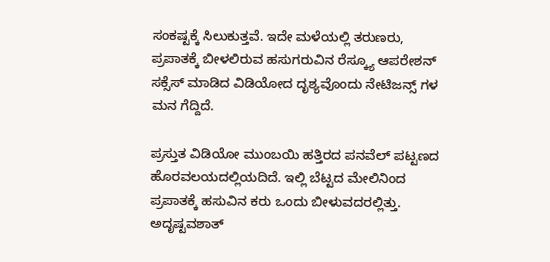ಸಂಕಷ್ಟಕ್ಕೆ ಸಿಲುಕುತ್ತವೆ. ಇದೇ ಮಳೆಯಲ್ಲಿ ತರುಣರು, ಪ್ರಪಾತಕ್ಕೆ ಬೀಳಲಿರುವ ಹಸುಗರುವಿನ ರೆಸ್ಕ್ಯೂ ಆಪರೇಶನ್ ಸಕ್ಸೆಸ್ ಮಾಡಿದ ವಿಡಿಯೋದ ದೃಶ್ಯವೊಂದು ನೇಟಿಜನ್ಸ್ ಗಳ ಮನ ಗೆದ್ದಿದೆ.

ಪ್ರಸ್ತುತ ವಿಡಿಯೋ ಮುಂಬಯಿ ಹತ್ತಿರದ ಪನವೆಲ್ ಪಟ್ಟಣದ ಹೊರವಲಯದಲ್ಲಿಯದಿದೆ. ಇಲ್ಲಿ ಬೆಟ್ಟದ ಮೇಲಿನಿಂದ ಪ್ರಪಾತಕ್ಕೆ ಹಸುವಿನ ಕರು ಒಂದು ಬೀಳುವದರಲ್ಲಿತ್ತು. ಅದೃಷ್ಟವಶಾತ್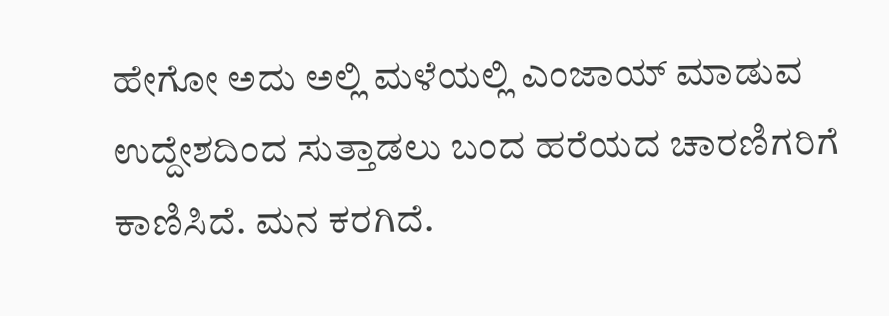ಹೇಗೋ ಅದು ಅಲ್ಲಿ ಮಳೆಯಲ್ಲಿ ಎಂಜಾಯ್ ಮಾಡುವ ಉದ್ದೇಶದಿಂದ ಸುತ್ತಾಡಲು ಬಂದ ಹರೆಯದ ಚಾರಣಿಗರಿಗೆ ಕಾಣಿಸಿದೆ. ಮನ ಕರಗಿದೆ.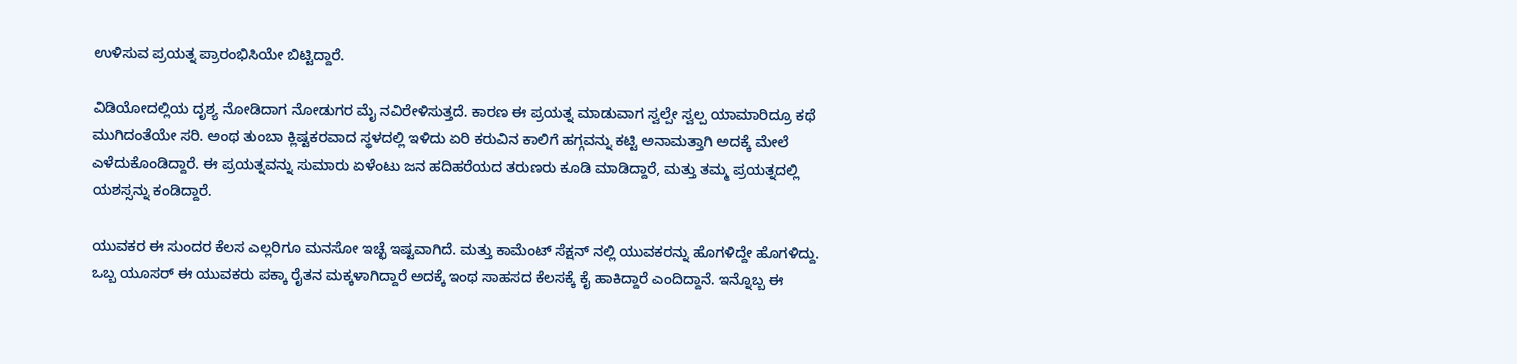ಉಳಿಸುವ ಪ್ರಯತ್ನ ಪ್ರಾರಂಭಿಸಿಯೇ ಬಿಟ್ಟಿದ್ದಾರೆ.

ವಿಡಿಯೋದಲ್ಲಿಯ ದೃಶ್ಯ ನೋಡಿದಾಗ ನೋಡುಗರ ಮೈ ನವಿರೇಳಿಸುತ್ತದೆ. ಕಾರಣ ಈ ಪ್ರಯತ್ನ ಮಾಡುವಾಗ ಸ್ವಲ್ಪೇ ಸ್ವಲ್ಪ ಯಾಮಾರಿದ್ರೂ ಕಥೆ ಮುಗಿದಂತೆಯೇ ಸರಿ. ಅಂಥ ತುಂಬಾ ಕ್ಲಿಷ್ಟಕರವಾದ ಸ್ಥಳದಲ್ಲಿ ಇಳಿದು ಏರಿ ಕರುವಿನ ಕಾಲಿಗೆ ಹಗ್ಗವನ್ನು ಕಟ್ಟಿ ಅನಾಮತ್ತಾಗಿ ಅದಕ್ಕೆ ಮೇಲೆ ಎಳೆದುಕೊಂಡಿದ್ದಾರೆ. ಈ ಪ್ರಯತ್ನವನ್ನು ಸುಮಾರು ಏಳೆಂಟು ಜನ ಹದಿಹರೆಯದ ತರುಣರು ಕೂಡಿ ಮಾಡಿದ್ದಾರೆ, ಮತ್ತು ತಮ್ಮ ಪ್ರಯತ್ನದಲ್ಲಿ ಯಶಸ್ಸನ್ನು ಕಂಡಿದ್ದಾರೆ.

ಯುವಕರ ಈ ಸುಂದರ ಕೆಲಸ ಎಲ್ಲರಿಗೂ ಮನಸೋ ಇಚ್ಛೆ ಇಷ್ಟವಾಗಿದೆ. ಮತ್ತು ಕಾಮೆಂಟ್ ಸೆಕ್ಷನ್ ನಲ್ಲಿ ಯುವಕರನ್ನು ಹೊಗಳಿದ್ದೇ ಹೊಗಳಿದ್ದು. ಒಬ್ಬ ಯೂಸರ್ ಈ ಯುವಕರು ಪಕ್ಕಾ ರೈತನ ಮಕ್ಕಳಾಗಿದ್ದಾರೆ ಅದಕ್ಕೆ ಇಂಥ ಸಾಹಸದ ಕೆಲಸಕ್ಕೆ ಕೈ ಹಾಕಿದ್ದಾರೆ ಎಂದಿದ್ದಾನೆ. ಇನ್ನೊಬ್ಬ ಈ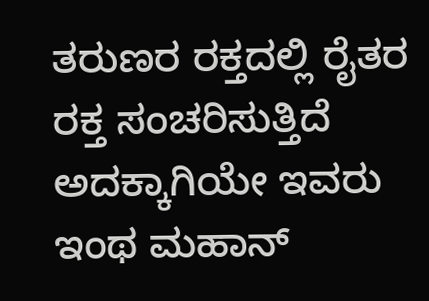ತರುಣರ ರಕ್ತದಲ್ಲಿ ರೈತರ ರಕ್ತ ಸಂಚರಿಸುತ್ತಿದೆ ಅದಕ್ಕಾಗಿಯೇ ಇವರು ಇಂಥ ಮಹಾನ್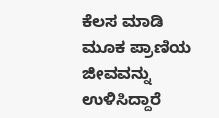ಕೆಲಸ ಮಾಡಿ ಮೂಕ ಪ್ರಾಣಿಯ ಜೀವವನ್ನು ಉಳಿಸಿದ್ದಾರೆ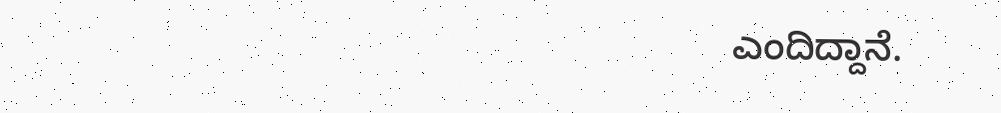ಎಂದಿದ್ದಾನೆ.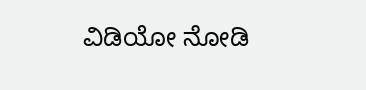ವಿಡಿಯೋ ನೋಡಿ